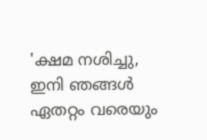'ക്ഷമ നശിച്ചു, ഇനി ഞങ്ങൾ ഏതറ്റം വരെയും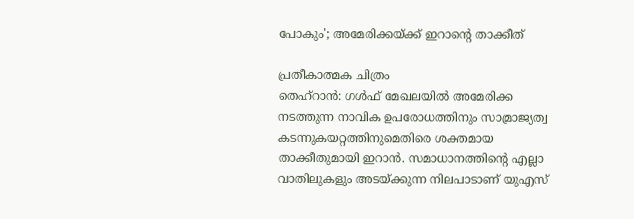പോകും'; അമേരിക്കയ്ക്ക് ഇറാന്റെ താക്കീത്

പ്രതീകാത്മക ചിത്രം
തെഹ്റാൻ: ഗൾഫ് മേഖലയിൽ അമേരിക്ക നടത്തുന്ന നാവിക ഉപരോധത്തിനും സാമ്രാജ്യത്വ കടന്നുകയറ്റത്തിനുമെതിരെ ശക്തമായ താക്കീതുമായി ഇറാൻ. സമാധാനത്തിന്റെ എല്ലാ വാതിലുകളും അടയ്ക്കുന്ന നിലപാടാണ് യുഎസ്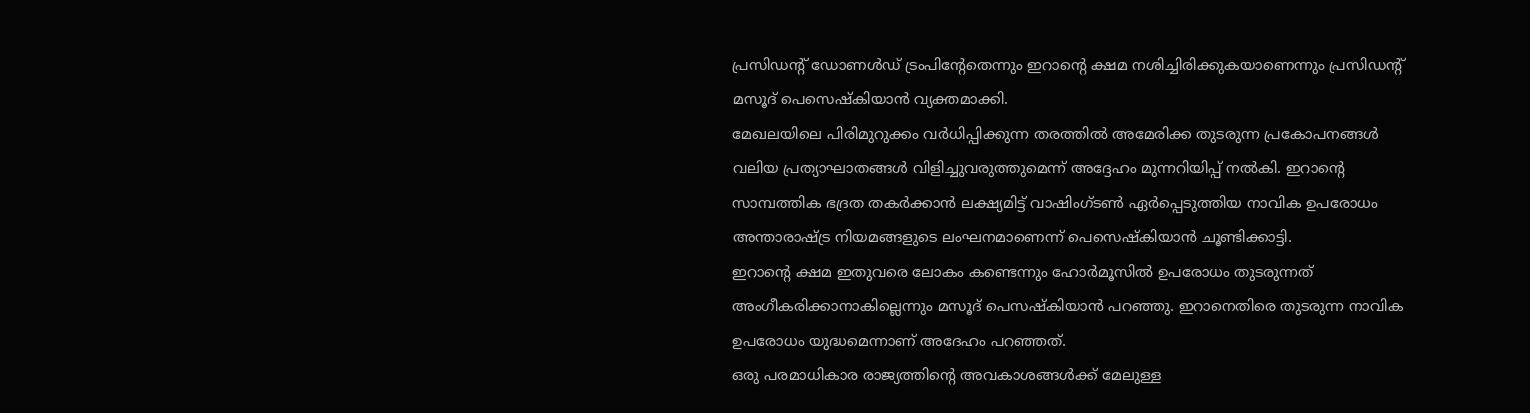പ്രസിഡന്റ് ഡോണൾഡ് ട്രംപിന്റേതെന്നും ഇറാന്റെ ക്ഷമ നശിച്ചിരിക്കുകയാണെന്നും പ്രസിഡന്റ് മസൂദ് പെസെഷ്കിയാൻ വ്യക്തമാക്കി.
മേഖലയിലെ പിരിമുറുക്കം വർധിപ്പിക്കുന്ന തരത്തിൽ അമേരിക്ക തുടരുന്ന പ്രകോപനങ്ങൾ വലിയ പ്രത്യാഘാതങ്ങൾ വിളിച്ചുവരുത്തുമെന്ന് അദ്ദേഹം മുന്നറിയിപ്പ് നൽകി. ഇറാന്റെ സാമ്പത്തിക ഭദ്രത തകർക്കാൻ ലക്ഷ്യമിട്ട് വാഷിംഗ്ടൺ ഏർപ്പെടുത്തിയ നാവിക ഉപരോധം അന്താരാഷ്ട്ര നിയമങ്ങളുടെ ലംഘനമാണെന്ന് പെസെഷ്കിയാൻ ചൂണ്ടിക്കാട്ടി.
ഇറാൻ്റെ ക്ഷമ ഇതുവരെ ലോകം കണ്ടെന്നും ഹോർമൂസിൽ ഉപരോധം തുടരുന്നത് അംഗീകരിക്കാനാകില്ലെന്നും മസൂദ് പെസഷ്കിയാൻ പറഞ്ഞു. ഇറാനെതിരെ തുടരുന്ന നാവിക ഉപരോധം യുദ്ധമെന്നാണ് അദേഹം പറഞ്ഞത്.
ഒരു പരമാധികാര രാജ്യത്തിന്റെ അവകാശങ്ങൾക്ക് മേലുള്ള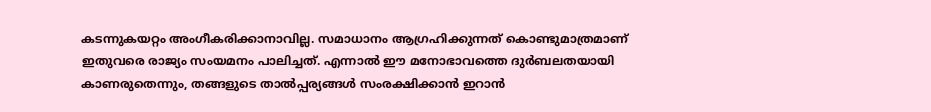കടന്നുകയറ്റം അംഗീകരിക്കാനാവില്ല. സമാധാനം ആഗ്രഹിക്കുന്നത് കൊണ്ടുമാത്രമാണ് ഇതുവരെ രാജ്യം സംയമനം പാലിച്ചത്. എന്നാൽ ഈ മനോഭാവത്തെ ദുർബലതയായി കാണരുതെന്നും, തങ്ങളുടെ താൽപ്പര്യങ്ങൾ സംരക്ഷിക്കാൻ ഇറാൻ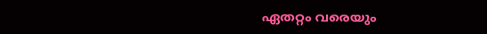ഏതറ്റം വരെയും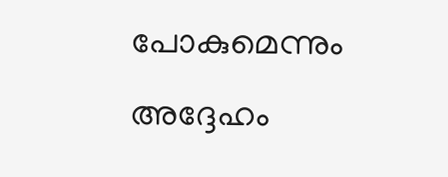പോകുമെന്നും അദ്ദേഹം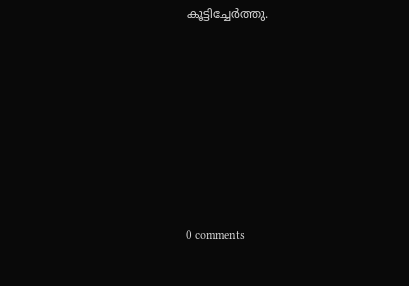കൂട്ടിച്ചേർത്തു.









0 comments